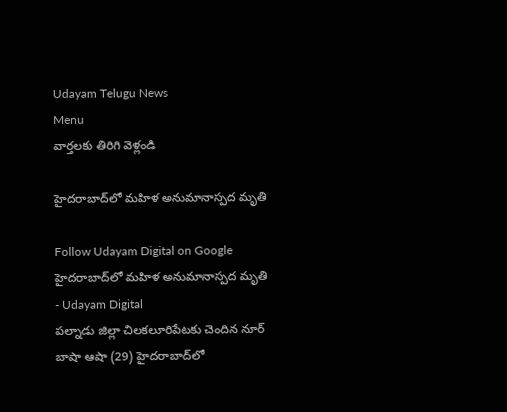Udayam Telugu News
Menu
వార్తలకు తిరిగి వెళ్లండి

హైదరాబాద్‌లో మహిళ అనుమానాస్పద మృతి

Follow Udayam Digital on Google
హైదరాబాద్‌లో మహిళ అనుమానాస్పద మృతి - Udayam Digital
పల్నాడు జిల్లా చిలకలూరిపేటకు చెందిన నూర్‌ బాషా ఆషా (29) హైదరాబాద్‌లో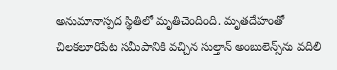అనుమానాస్పద స్థితిలో మృతిచెందింది. మృతదేహంతో చిలకలూరిపేట సమీపానికి వచ్చిన సుల్తాన్ అంబులెన్స్‌ను వదిలి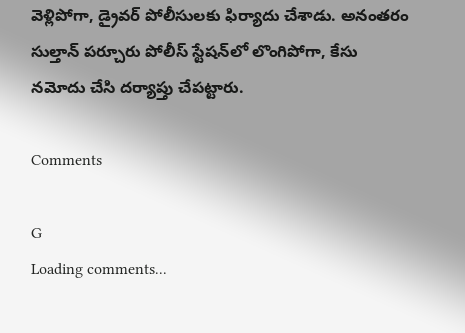వెళ్లిపోగా, డ్రైవర్ పోలీసులకు ఫిర్యాదు చేశాడు. అనంతరం సుల్తాన్ పర్చూరు పోలీస్‌ స్టేషన్‌లో లొంగిపోగా, కేసు నమోదు చేసి దర్యాప్తు చేపట్టారు.

Comments

G
Loading comments...